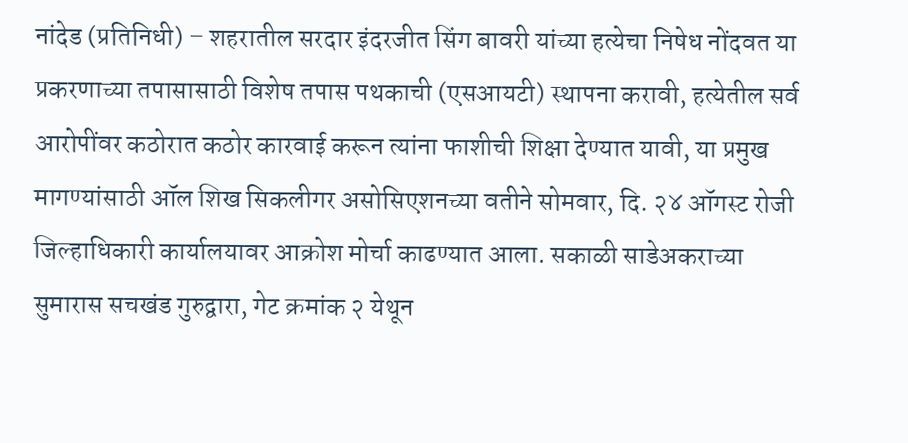नांदेड (प्रतिनिधी) – शहरातील सरदार इंदरजीत सिंग बावरी यांच्या हत्येचा निषेध नोंदवत या प्रकरणाच्या तपासासाठी विशेष तपास पथकाची (एसआयटी) स्थापना करावी, हत्येतील सर्व आरोपींवर कठोरात कठोर कारवाई करून त्यांना फाशीची शिक्षा देण्यात यावी, या प्रमुख मागण्यांसाठी ऑल शिख सिकलीगर असोसिएशनच्या वतीने सोमवार, दि. २४ ऑगस्ट रोजी जिल्हाधिकारी कार्यालयावर आक्रोश मोर्चा काढण्यात आला. सकाळी साडेअकराच्या सुमारास सचखंड गुरुद्वारा, गेट क्रमांक २ येथून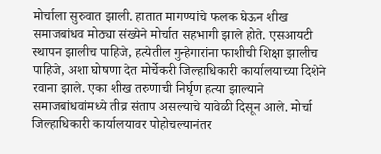मोर्चाला सुरुवात झाली. हातात मागण्यांचे फलक घेऊन शीख समाजबांधव मोठ्या संख्येने मोर्चात सहभागी झाले होते. एसआयटी स्थापन झालीच पाहिजे, हत्येतील गुन्हेगारांना फाशीची शिक्षा झालीच पाहिजे, अशा घोषणा देत मोर्चेकरी जिल्हाधिकारी कार्यालयाच्या दिशेने रवाना झाले. एका शीख तरुणाची निर्घृण हत्या झाल्याने समाजबांधवांमध्ये तीव्र संताप असल्याचे यावेळी दिसून आले. मोर्चा जिल्हाधिकारी कार्यालयावर पोहोचल्यानंतर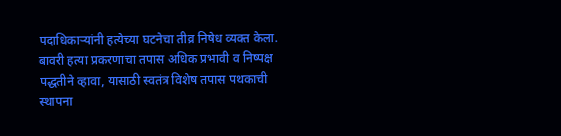पदाधिकाऱ्यांनी हत्येच्या घटनेचा तीव्र निषेध व्यक्त केला. बावरी हत्या प्रकरणाचा तपास अधिक प्रभावी व निष्पक्ष पद्धतीने व्हावा, यासाठी स्वतंत्र विशेष तपास पथकाची स्थापना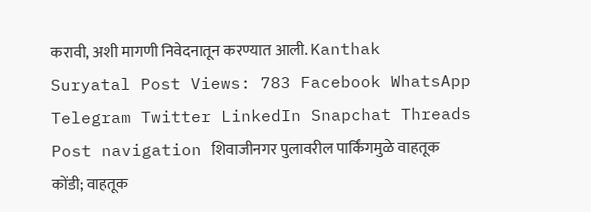करावी, अशी मागणी निवेदनातून करण्यात आली. Kanthak Suryatal Post Views: 783 Facebook WhatsApp Telegram Twitter LinkedIn Snapchat Threads Post navigation शिवाजीनगर पुलावरील पार्किंगमुळे वाहतूक कोंडी; वाहतूक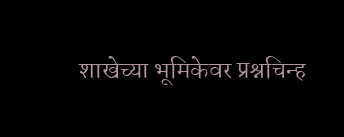शाखेच्या भूमिकेवर प्रश्नचिन्ह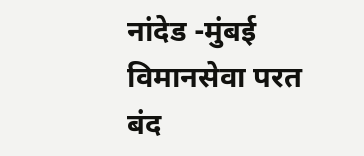नांदेड -मुंबई विमानसेवा परत बंद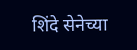शिंदे सेनेच्या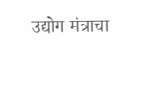उद्योग मंत्राचा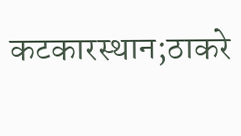कटकारस्थान;ठाकरे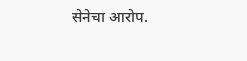सेनेचा आरोप.